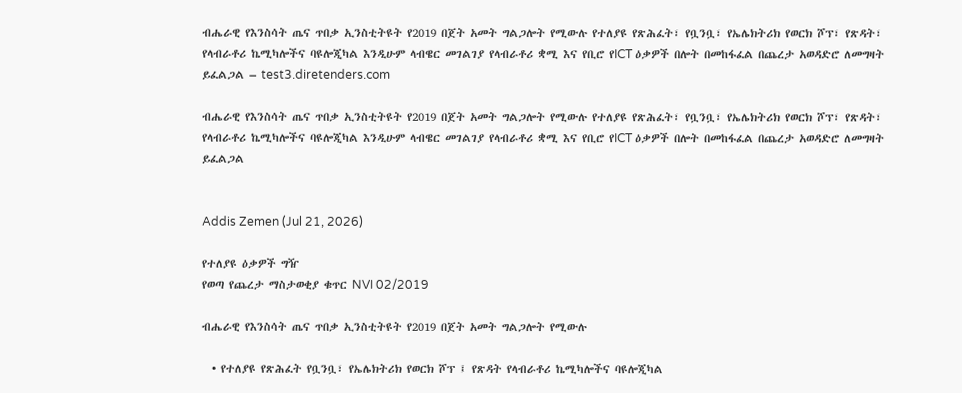ብሔራዊ የእንስሳት ጤና ጥበቃ ኢንስቲትዩት የ2019 በጀት አመት ግልጋሎት የሚውሉ የተለያዩ የጽሕፈት፣ የቧንቧ፣ የኤሌክትሪክ የወርክ ሾፕ፣ የጽዳት፣ የላብራቶሪ ኬሚካሎችና ባዩሎጂካል እንዲሁም ላብዌር መገልገያ የላብራቶሪ ቋሚ እና የቢሮ የICT ዕቃዎች በሎት በመከፋፈል በጨረታ አወዳድሮ ለመግዛት ይፈልጋል – test3.diretenders.com

ብሔራዊ የእንስሳት ጤና ጥበቃ ኢንስቲትዩት የ2019 በጀት አመት ግልጋሎት የሚውሉ የተለያዩ የጽሕፈት፣ የቧንቧ፣ የኤሌክትሪክ የወርክ ሾፕ፣ የጽዳት፣ የላብራቶሪ ኬሚካሎችና ባዩሎጂካል እንዲሁም ላብዌር መገልገያ የላብራቶሪ ቋሚ እና የቢሮ የICT ዕቃዎች በሎት በመከፋፈል በጨረታ አወዳድሮ ለመግዛት ይፈልጋል


Addis Zemen (Jul 21, 2026)

የተለያዩ ዕቃዎች ግዥ
የወጣ የጨረታ ማስታወቂያ ቁጥር NVI 02/2019

ብሔራዊ የእንስሳት ጤና ጥበቃ ኢንስቲትዩት የ2019 በጀት አመት ግልጋሎት የሚውሉ

  • የተለያዩ የጽሕፈት የቧንቧ፣ የኤሌክትሪክ የወርክ ሾፕ ፤ የጽዳት የላብራቶሪ ኬሚካሎችና ባዩሎጂካል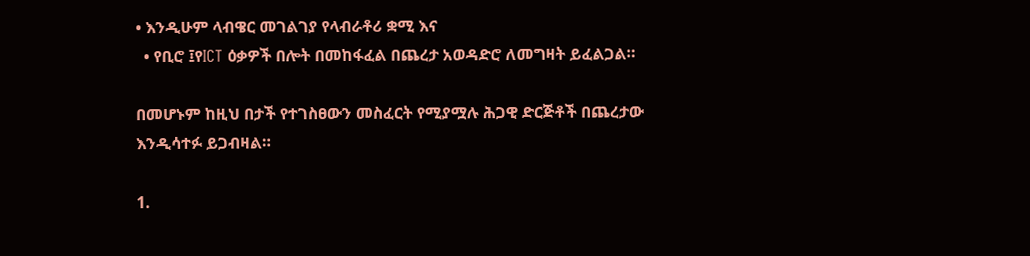• እንዲሁም ላብዌር መገልገያ የላብራቶሪ ቋሚ እና
  • የቢሮ ፤የICT ዕቃዎች በሎት በመከፋፈል በጨረታ አወዳድሮ ለመግዛት ይፈልጋል።

በመሆኑም ከዚህ በታች የተገስፀውን መስፈርት የሚያሟሉ ሕጋዊ ድርጅቶች በጨረታው እንዲሳተፉ ይጋብዛል።

1.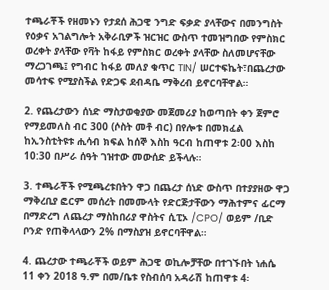ተጫራቾች የዘመኑን የታደሰ ሕጋዊ ንግድ ፍቃድ ያላቸውና በመንግስት የዕቃና አገልግሎት አቅራቢዎች ዝርዝር ውስጥ ተመዝግበው የምስክር ወረቀት ያላቸው የቫት ከፋይ የምስክር ወረቀት ያላቸው ስለመሆናቸው ማረጋገጫ፤ የግብር ከፋይ መለያ ቁጥር TIN/ ሠርተፍኬት፣በጨረታው መሳተፍ የሚያስችል የድጋፍ ደብዳቤ ማቅረብ ይኖርባቸዋል።

2. የጨረታውን ሰነድ ማስታወቂያው መጀመሪያ ከወጣበት ቀን ጀምሮ የማይመለስ ብር 300 (ሶስት መቶ ብር) በየሎቱ በመክፈል ከኢንስቲትዩቱ ሒሳብ ክፍል ከሰኞ እስከ ዓርብ ከጠዋቱ 2፡00 እስከ 10:30 በሥራ ሰዓት ገዝተው መውሰድ ይችላሉ።

3. ተጫራቾች የሚጫረቱበትን ዋጋ በጨረታ ሰነድ ውስጥ በተያያዘው ዋጋ ማቅረቢያ ፎርም መሰረት በመሙላት የድርጅታቸውን ማሕተምና ፊርማ በማድረግ ለጨረታ ማስከበሪያ ዋስትና ሲፒኦ /CPO/ ወይም /ቢድ ቦንድ የጠቅላላውን 2% በማስያዝ ይኖርባቸዋል።

4. ጨረታው ተጫራቾች ወይም ሕጋዊ ወኪሎቻቸው በተገኙበት ነሐሴ 11 ቀን 2018 ዓ.ም በመ/ቤቱ የስብሰባ አዳራሽ ከጠዋቱ 4፡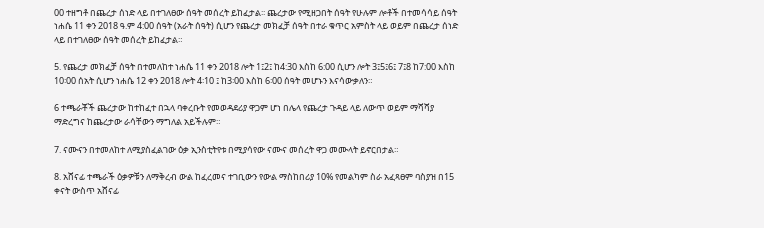00 ተዘግቶ በጨረታ ሰነድ ላይ በተገለፀው ሰዓት መሰረት ይከፈታል፡፡ ጨረታው የሚዘጋበት ሰዓት የሁሉም ሎቶች በተመሳሳይ ሰዓት ነሐሴ 11 ቀን 2018 ዓ.ም 4:00 ሰዓት (አራት ሰዓት) ሲሆን የጨረታ መክፈቻ ሰዓት በተራ ቁጥር አምስት ላይ ወይም በጨረታ ሰነድ ላይ በተገለፀው ሰዓት መሰረት ይከፈታል።

5. የጨረታ መክፈቻ ሰዓት በተመለከተ ነሐሴ 11 ቀን 2018 ሎት 1፤2፤ ከ4:30 እስከ 6:00 ሲሆን ሎት 3፤5፤6፤ 7፤8 ከ7:00 እስከ 10፡00 ሰአት ሲሆን ነሐሴ 12 ቀን 2018 ሎት 4፡10 ፤ ከ3፡00 እስከ 6፡00 ሰዓት መሆኑን እናሳውቃለን።

6 ተጫራቾች ጨረታው ከተከፈተ በኋላ ባቀረቡት የመወዳደሪያ ዋጋም ሆነ በሌላ የጨረታ ጉዳይ ላይ ለውጥ ወይም ማሻሻያ ማድረግና ከጨረታው ራሳቸውን ማግለል አይችሉም።

7. ናሙናን በተመለከተ ለሚያስፈልገው ዕቃ ኢንስቲትየቱ በሚያሳየው ናሙና መሰረት ዋጋ መሙላት ይኖርበታል።

8. አሸናፊ ተጫራች ዕቃዎቹን ለማቅረብ ውል ከፈረመና ተገቢውን የውል ማስከበሪያ 10% የመልካም ስራ አፈጻፀም ባስያዝ በ15 ቀናት ውስጥ አሸናፊ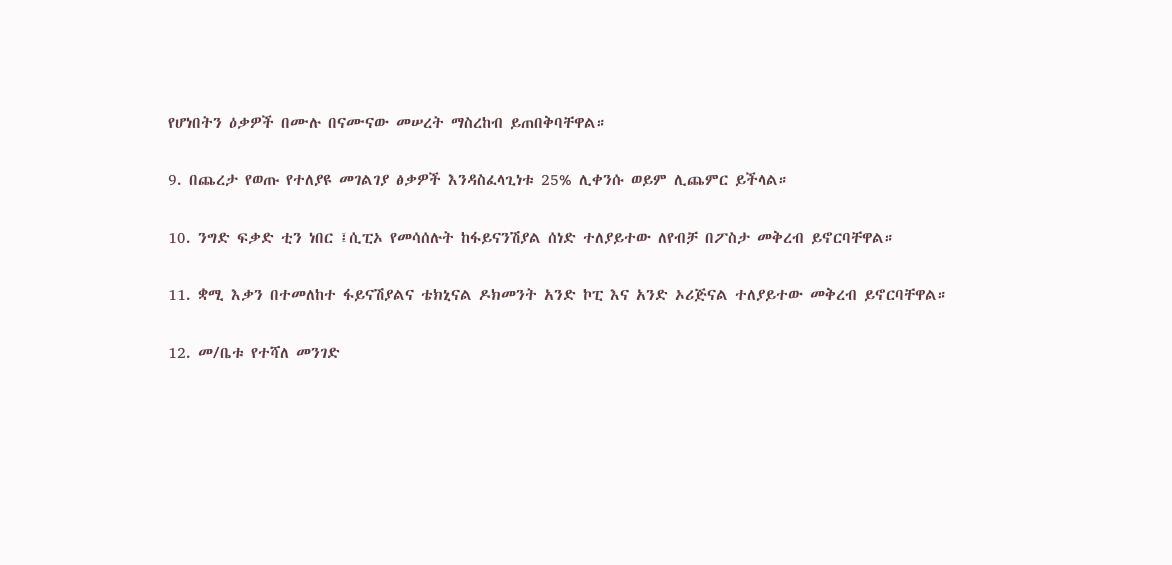የሆነበትን ዕቃዎች በሙሉ በናሙናው መሠረት ማስረከብ ይጠበቅባቸዋል።

9. በጨረታ የወጡ የተለያዩ መገልገያ ፅቃዎች እንዳስፈላጊነቱ 25% ሊቀንሱ ወይም ሊጨምር ይችላል።

10. ንግድ ፍቃድ ቲን ነበር ፤ሲፒኦ የመሳሰሉት ከፋይናንሽያል ሰነድ ተለያይተው ለየብቻ በፖስታ መቅረብ ይኖርባቸዋል።

11. ቋሚ እቃን በተመለከተ ፋይናሽያልና ቴክኒናል ዶክመንት አንድ ኮፒ እና አንድ ኦሪጅናል ተለያይተው መቅረብ ይኖርባቸዋል።

12. መ/ቤቱ የተሻለ መንገድ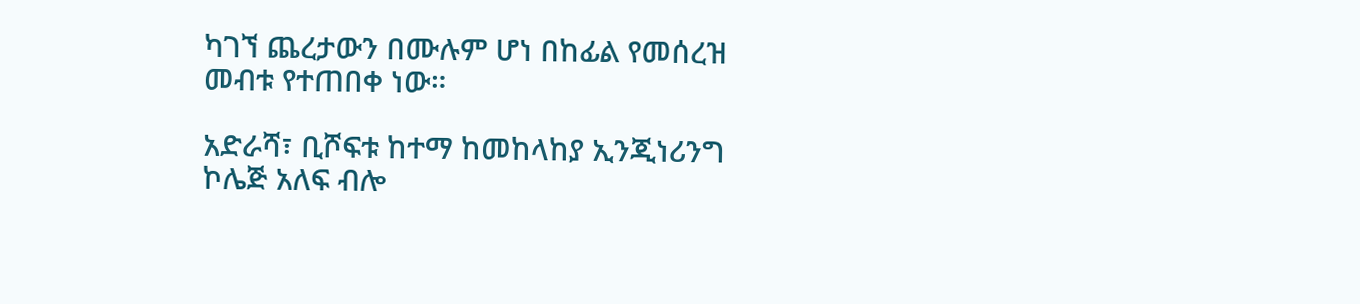ካገኘ ጨረታውን በሙሉም ሆነ በከፊል የመሰረዝ መብቱ የተጠበቀ ነው።

አድራሻ፣ ቢሾፍቱ ከተማ ከመከላከያ ኢንጂነሪንግ ኮሌጅ አለፍ ብሎ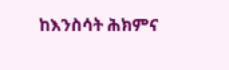ከእንስሳት ሕክምና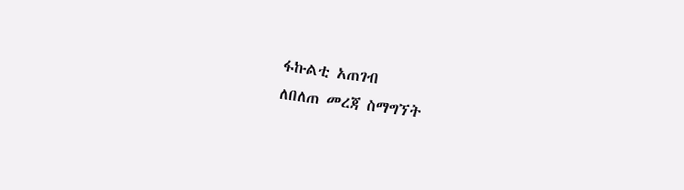ፋኩልቲ አጠገብ
ለበለጠ መረጃ ስማግኘት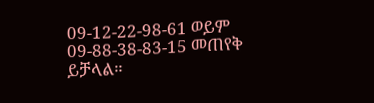09-12-22-98-61 ወይም 09-88-38-83-15 መጠየቅ ይቻላል።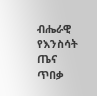ብሔራዊ የእንስሳት ጤና ጥበቃ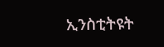ኢንስቲትዩት